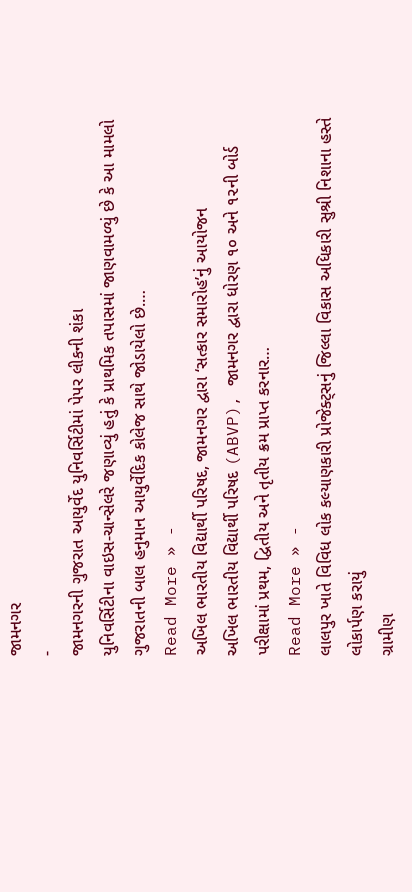જામનગર
-
જામનગરની ગુજરાત આયુર્વેદ યુનિવર્સિટીમાં પેપર લીકની શંકા
યુનિવર્સિટીના વાઇસ-ચાન્સેલરે જણાવ્યું હતું કે પ્રાથમિક તપાસમાં જાણવામળ્યું છે કે આ મામલો ગુજરાતની બાલ હનુમાન આયુર્વેદિક કોલેજ સાથે જોડાયેલો છે.…
Read More » -
અખિલ ભારતીય વિદ્યાર્થી પરિષદ, જામનગર દ્વારા ‘સત્કાર સમારોહ’નું આયોજન
અખિલ ભારતીય વિદ્યાર્થી પરિષદ (ABVP), જામનગર દ્વારા ધોરણ ૧૦ અને ૧૨ની બોર્ડ પરીક્ષામાં પ્રથમ, દ્વિતીય અને તૃતીય ક્રમ પ્રાપ્ત કરનાર…
Read More » -
લાલપુર ખાતે વિવિધ લોક કલ્યાણકારી પ્રોજેક્ટ્સનું જિલ્લા વિકાસ અધિકારી સુશ્રી નિશાના હસ્તે લોકાર્પણ કરાયું
ગ્રામીણ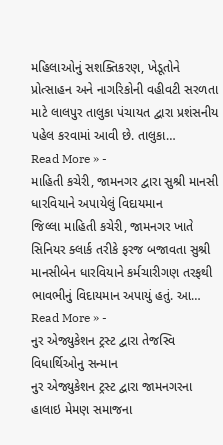મહિલાઓનું સશક્તિકરણ, ખેડૂતોને પ્રોત્સાહન અને નાગરિકોની વહીવટી સરળતા માટે લાલપુર તાલુકા પંચાયત દ્વારા પ્રશંસનીય પહેલ કરવામાં આવી છે. તાલુકા…
Read More » -
માહિતી કચેરી, જામનગર દ્વારા સુશ્રી માનસી ધારવિયાને અપાયેલું વિદાયમાન
જિલ્લા માહિતી કચેરી, જામનગર ખાતે સિનિયર ક્લાર્ક તરીકે ફરજ બજાવતા સુશ્રી માનસીબેન ધારવિયાને કર્મચારીગણ તરફથી ભાવભીનું વિદાયમાન અપાયું હતું. આ…
Read More » -
નુર એજ્યુકેશન ટ્રસ્ટ દ્વારા તેજસ્વિ વિધાર્થિઓનુ સન્માન
નુર એજ્યુકેશન ટ્રસ્ટ દ્વારા જામનગરના હાલાઇ મેમણ સમાજના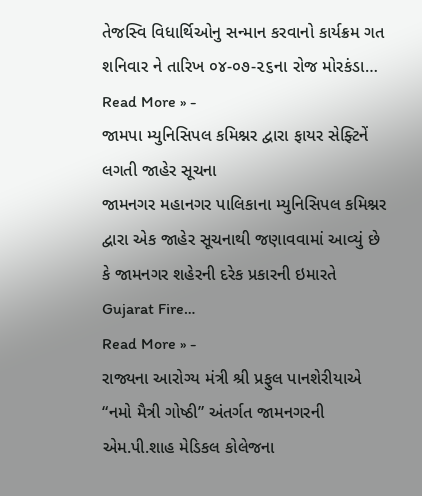તેજસ્વિ વિધાર્થિઓનુ સન્માન કરવાનો કાર્યક્રમ ગત શનિવાર ને તારિખ ૦૪-૦૭-૨૬ના રોજ મોરકંડા…
Read More » -
જામપા મ્યુનિસિપલ કમિશ્નર દ્વારા ફાયર સેફ્ટિનેં લગતી જાહેર સૂચના
જામનગર મહાનગર પાલિકાના મ્યુનિસિપલ કમિશ્નર દ્વારા એક જાહેર સૂચનાથી જણાવવામાં આવ્યું છે કે જામનગર શહેરની દરેક પ્રકારની ઇમારતે Gujarat Fire…
Read More » -
રાજ્યના આરોગ્ય મંત્રી શ્રી પ્રફુલ પાનશેરીયાએ “નમો મૈત્રી ગોષ્ઠી” અંતર્ગત જામનગરની એમ.પી.શાહ મેડિકલ કોલેજના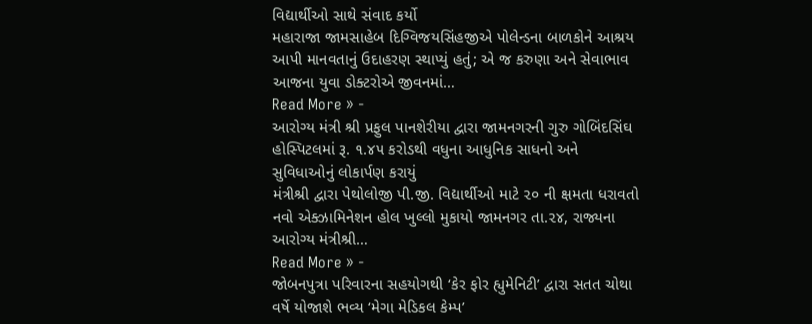વિદ્યાર્થીઓ સાથે સંવાદ કર્યો
મહારાજા જામસાહેબ દિગ્વિજયસિંહજીએ પોલેન્ડના બાળકોને આશ્રય આપી માનવતાનું ઉદાહરણ સ્થાપ્યું હતું; એ જ કરુણા અને સેવાભાવ આજના યુવા ડોક્ટરોએ જીવનમાં…
Read More » -
આરોગ્ય મંત્રી શ્રી પ્રફુલ પાનશેરીયા દ્વારા જામનગરની ગુરુ ગોબિંદસિંઘ હોસ્પિટલમાં રૂ. ૧.૪૫ કરોડથી વધુના આધુનિક સાધનો અને સુવિધાઓનું લોકાર્પણ કરાયું
મંત્રીશ્રી દ્વારા પેથોલોજી પી.જી. વિદ્યાર્થીઓ માટે ૨૦ ની ક્ષમતા ધરાવતો નવો એક્ઝામિનેશન હોલ ખુલ્લો મુકાયો જામનગર તા.૨૪, રાજ્યના આરોગ્ય મંત્રીશ્રી…
Read More » -
જોબનપુત્રા પરિવારના સહયોગથી ‘કેર ફોર હ્યુમેનિટી’ દ્વારા સતત ચોથા વર્ષે યોજાશે ભવ્ય ‘મેગા મેડિકલ કેમ્પ’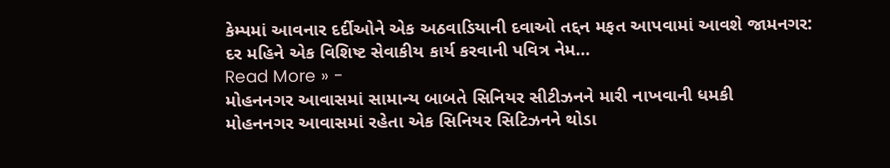કેમ્પમાં આવનાર દર્દીઓને એક અઠવાડિયાની દવાઓ તદ્દન મફત આપવામાં આવશે જામનગર: દર મહિને એક વિશિષ્ટ સેવાકીય કાર્ય કરવાની પવિત્ર નેમ…
Read More » -
મોહનનગર આવાસમાં સામાન્ય બાબતે સિનિયર સીટીઝનને મારી નાખવાની ધમકી
મોહનનગર આવાસમાં રહેતા એક સિનિયર સિટિઝનને થોડા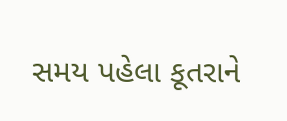સમય પહેલા કૂતરાને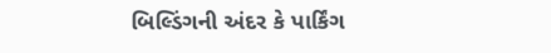બિલ્ડિંગની અંદર કે પાર્કિંગ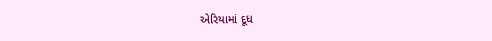એરિયામાં દૂધ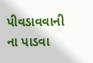પીવડાવવાની ના પાડવા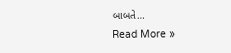બાબતે…
Read More »